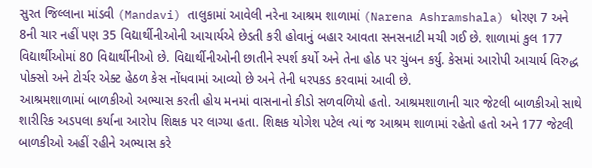સુરત જિલ્લાના માંડવી (Mandavi) તાલુકામાં આવેલી નરેના આશ્રમ શાળામાં (Narena Ashramshala) ધોરણ 7 અને 8ની ચાર નહીં પણ 35 વિદ્યાર્થીનીઓની આચાર્યએ છેડતી કરી હોવાનું બહાર આવતા સનસનાટી મચી ગઈ છે. શાળામાં કુલ 177 વિદ્યાર્થીઓમાં 80 વિદ્યાર્થીનીઓ છે. વિદ્યાર્થીનીઓની છાતીને સ્પર્શ કર્યો અને તેના હોઠ પર ચુંબન કર્યુ. કેસમાં આરોપી આચાર્ય વિરુદ્ધ પોક્સો અને ટોર્ચર એક્ટ હેઠળ કેસ નોંધવામાં આવ્યો છે અને તેની ધરપકડ કરવામાં આવી છે.
આશ્રમશાળામાં બાળકીઓ અભ્યાસ કરતી હોય મનમાં વાસનાનો કીડો સળવળિયો હતો. આશ્રમશાળાની ચાર જેટલી બાળકીઓ સાથે શારીરિક અડપલા કર્યાના આરોપ શિક્ષક પર લાગ્યા હતા. શિક્ષક યોગેશ પટેલ ત્યાં જ આશ્રમ શાળામાં રહેતો હતો અને 177 જેટલી બાળકીઓ અહીં રહીને અભ્યાસ કરે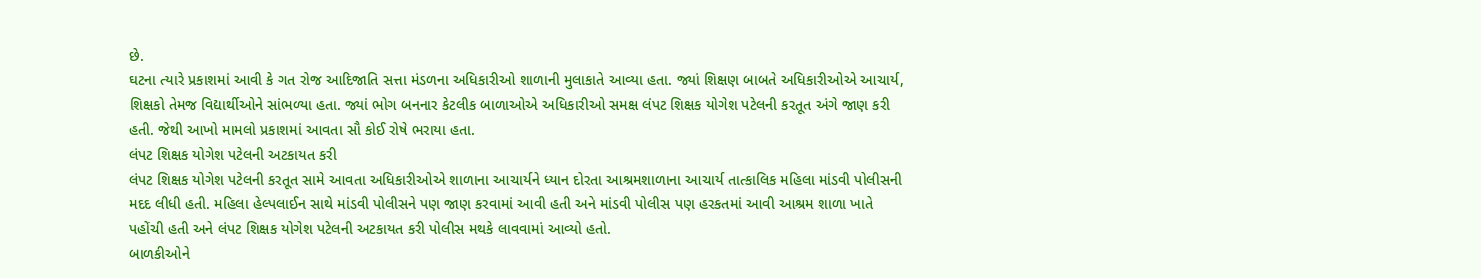છે.
ઘટના ત્યારે પ્રકાશમાં આવી કે ગત રોજ આદિજાતિ સત્તા મંડળના અધિકારીઓ શાળાની મુલાકાતે આવ્યા હતા. જ્યાં શિક્ષણ બાબતે અધિકારીઓએ આચાર્ય, શિક્ષકો તેમજ વિદ્યાર્થીઓને સાંભળ્યા હતા. જ્યાં ભોગ બનનાર કેટલીક બાળાઓએ અધિકારીઓ સમક્ષ લંપટ શિક્ષક યોગેશ પટેલની કરતૂત અંગે જાણ કરી હતી. જેથી આખો મામલો પ્રકાશમાં આવતા સૌ કોઈ રોષે ભરાયા હતા.
લંપટ શિક્ષક યોગેશ પટેલની અટકાયત કરી
લંપટ શિક્ષક યોગેશ પટેલની કરતૂત સામે આવતા અધિકારીઓએ શાળાના આચાર્યને ધ્યાન દોરતા આશ્રમશાળાના આચાર્ય તાત્કાલિક મહિલા માંડવી પોલીસની મદદ લીધી હતી. મહિલા હેલ્પલાઈન સાથે માંડવી પોલીસને પણ જાણ કરવામાં આવી હતી અને માંડવી પોલીસ પણ હરકતમાં આવી આશ્રમ શાળા ખાતે પહોંચી હતી અને લંપટ શિક્ષક યોગેશ પટેલની અટકાયત કરી પોલીસ મથકે લાવવામાં આવ્યો હતો.
બાળકીઓને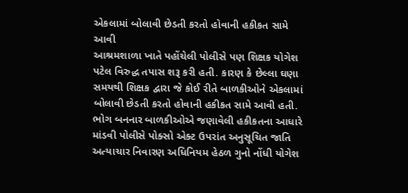એકલામાં બોલાવી છેડતી કરતો હોવાની હકીકત સામે આવી
આશ્રમશાળા ખાતે પહોંચેલી પોલીસે પણ શિક્ષક યોગેશ પટેલ વિરુદ્ધ તપાસ શરૂ કરી હતી. કારણ કે છેલ્લા ઘણા સમયથી શિક્ષક દ્વારા જે કોઈ રીતે બાળકીઓને એકલામાં બોલાવી છેડતી કરતો હોવાની હકીકત સામે આવી હતી. ભોગ બનનાર બાળકીઓએ જણાવેલી હકીકતના આધારે માંડવી પોલીસે પોક્સો એક્ટ ઉપરાંત અનુસૂચિત જાતિ અત્યાચાર નિવારણ અધિનિયમ હેઠળ ગુનો નોંધી યોગેશ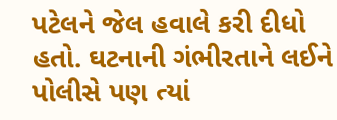પટેલને જેલ હવાલે કરી દીધો હતો. ઘટનાની ગંભીરતાને લઈને પોલીસે પણ ત્યાં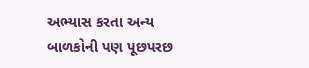અભ્યાસ કરતા અન્ય બાળકોની પણ પૂછપરછ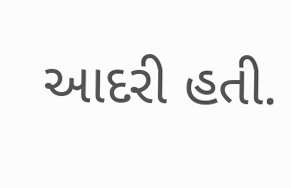આદરી હતી.